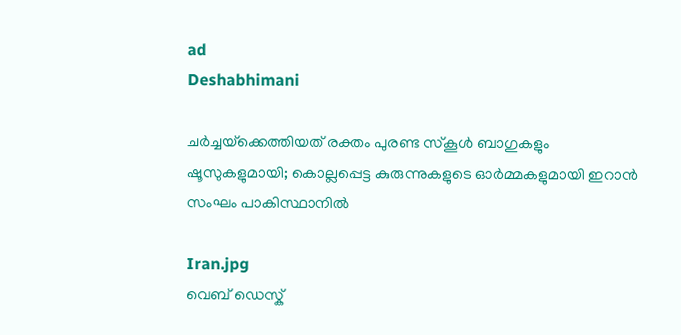ad
Deshabhimani

ചർച്ചയ്‌ക്കെത്തിയത് രക്തം പുരണ്ട സ്‌കൂൾ ബാഗുകളും ഷൂസുകളുമായി; കൊല്ലപ്പെട്ട കുരുന്നുകളുടെ ഓർമ്മകളുമായി ഇറാൻ സംഘം പാകിസ്ഥാനിൽ

Iran.jpg
വെബ് ഡെസ്ക്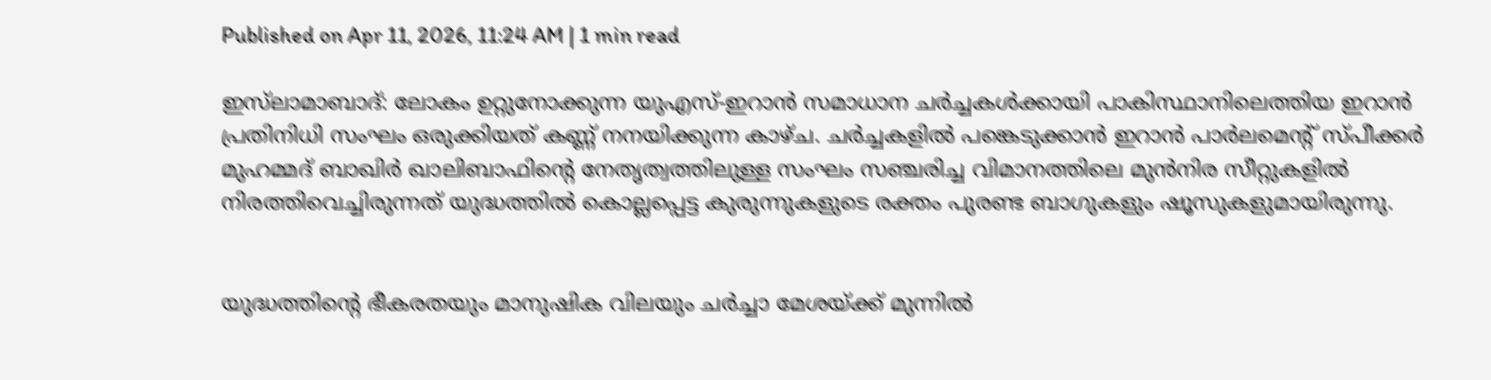Published on Apr 11, 2026, 11:24 AM | 1 min read

ഇസ്‌ലാമാബാദ്: ലോകം ഉറ്റുനോക്കുന്ന യുഎസ്-ഇറാൻ സമാധാന ചർച്ചകൾക്കായി പാകിസ്ഥാനിലെത്തിയ ഇറാൻ പ്രതിനിധി സംഘം ഒരുക്കിയത് കണ്ണ് നനയിക്കുന്ന കാഴ്ച. ചർച്ചകളിൽ പങ്കെടുക്കാൻ ഇറാൻ പാർലമെന്റ് സ്പീക്കർ മുഹമ്മദ് ബാഖിർ ഖാലിബാഫിന്റെ നേതൃത്വത്തിലുള്ള സംഘം സഞ്ചരിച്ച വിമാനത്തിലെ മുൻനിര സീറ്റുകളിൽ നിരത്തിവെച്ചിരുന്നത് യുദ്ധത്തിൽ കൊല്ലപ്പെട്ട കുരുന്നുകളുടെ രക്തം പുരണ്ട ബാഗുകളും ഷൂസുകളുമായിരുന്നു.


യുദ്ധത്തിന്റെ ഭീകരതയും മാനുഷിക വിലയും ചർച്ചാ മേശയ്ക്ക് മുന്നിൽ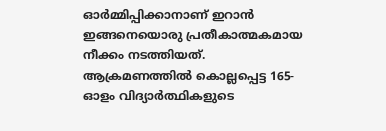ഓർമ്മിപ്പിക്കാനാണ് ഇറാൻ ഇങ്ങനെയൊരു പ്രതീകാത്മകമായ നീക്കം നടത്തിയത്. ആക്രമണത്തിൽ കൊല്ലപ്പെട്ട 165-ഓളം വിദ്യാർത്ഥികളുടെ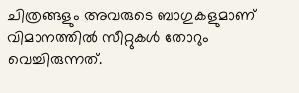ചിത്രങ്ങളും അവരുടെ ബാഗുകളുമാണ് വിമാനത്തിൽ സീറ്റുകൾ തോറും വെച്ചിരുന്നത്.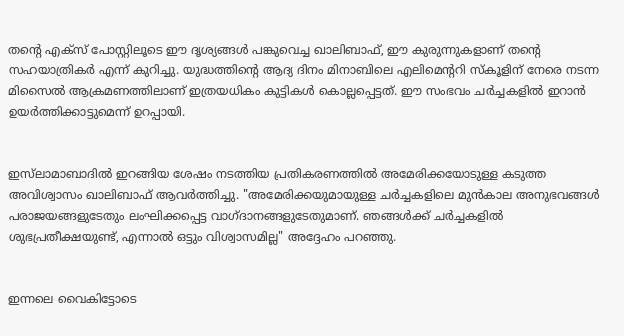തന്റെ എക്സ് പോസ്റ്റിലൂടെ ഈ ദൃശ്യങ്ങൾ പങ്കുവെച്ച ഖാലിബാഫ്, ഈ കുരുന്നുകളാണ് തന്റെ സഹയാത്രികർ എന്ന് കുറിച്ചു. യുദ്ധത്തിന്റെ ആദ്യ ദിനം മിനാബിലെ എലിമെന്ററി സ്‌കൂളിന് നേരെ നടന്ന മിസൈൽ ആക്രമണത്തിലാണ് ഇത്രയധികം കുട്ടികൾ കൊല്ലപ്പെട്ടത്. ഈ സംഭവം ചർച്ചകളിൽ ഇറാൻ ഉയർത്തിക്കാട്ടുമെന്ന് ഉറപ്പായി.


ഇസ്‌ലാമാബാദിൽ ഇറങ്ങിയ ശേഷം നടത്തിയ പ്രതികരണത്തിൽ അമേരിക്കയോടുള്ള കടുത്ത അവിശ്വാസം ഖാലിബാഫ് ആവർത്തിച്ചു. "അമേരിക്കയുമായുള്ള ചർച്ചകളിലെ മുൻകാല അനുഭവങ്ങൾ പരാജയങ്ങളുടേതും ലംഘിക്കപ്പെട്ട വാഗ്ദാനങ്ങളുടേതുമാണ്. ഞങ്ങൾക്ക് ചർച്ചകളിൽ ശുഭപ്രതീക്ഷയുണ്ട്, എന്നാൽ ഒട്ടും വിശ്വാസമില്ല" അദ്ദേഹം പറഞ്ഞു.


ഇന്നലെ വൈകിട്ടോടെ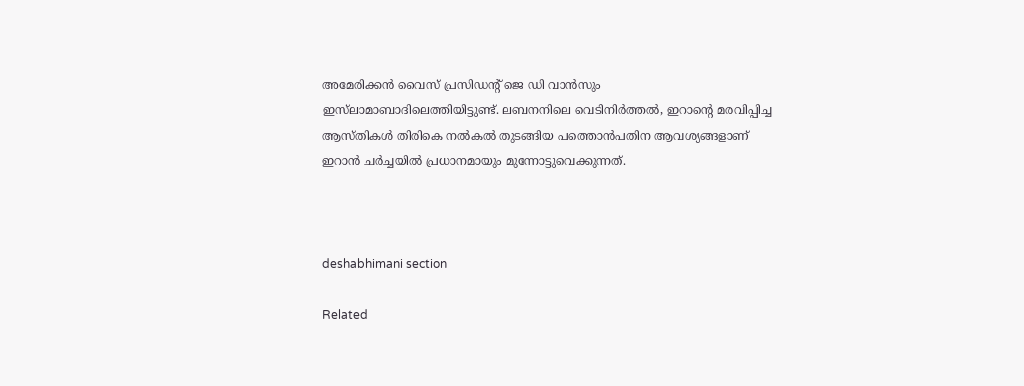അമേരിക്കൻ വൈസ് പ്രസിഡന്റ് ജെ ഡി വാൻസും ഇസ്‌ലാമാബാദിലെത്തിയിട്ടുണ്ട്. ലബനനിലെ വെടിനിർത്തൽ, ഇറാൻ്റെ മരവിപ്പിച്ച ആസ്തികൾ തിരികെ നൽകൽ തുടങ്ങിയ പത്തൊൻപതിന ആവശ്യങ്ങളാണ് ഇറാൻ ചർച്ചയിൽ പ്രധാനമായും മുന്നോട്ടുവെക്കുന്നത്.



deshabhimani section

Related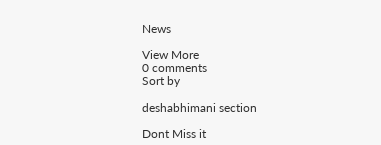News

View More
0 comments
Sort by

deshabhimani section

Dont Miss it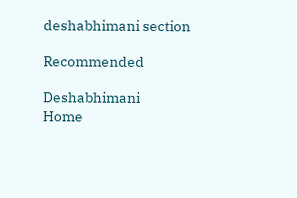deshabhimani section

Recommended

Deshabhimani
Home